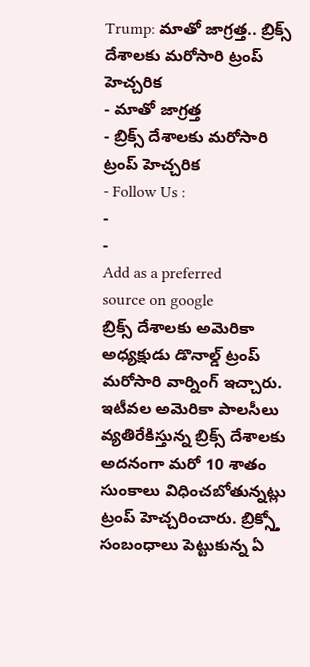Trump: మాతో జాగ్రత్త.. బ్రిక్స్ దేశాలకు మరోసారి ట్రంప్ హెచ్చరిక
- మాతో జాగ్రత్త
- బ్రిక్స్ దేశాలకు మరోసారి ట్రంప్ హెచ్చరిక
- Follow Us :
-
-
Add as a preferred
source on google
బ్రిక్స్ దేశాలకు అమెరికా అధ్యక్షుడు డొనాల్డ్ ట్రంప్ మరోసారి వార్నింగ్ ఇచ్చారు. ఇటీవల అమెరికా పాలసీలు వ్యతిరేకిస్తున్న బ్రిక్స్ దేశాలకు అదనంగా మరో 10 శాతం సుంకాలు విధించబోతున్నట్లు ట్రంప్ హెచ్చరించారు. బ్రిక్స్తో సంబంధాలు పెట్టుకున్న ఏ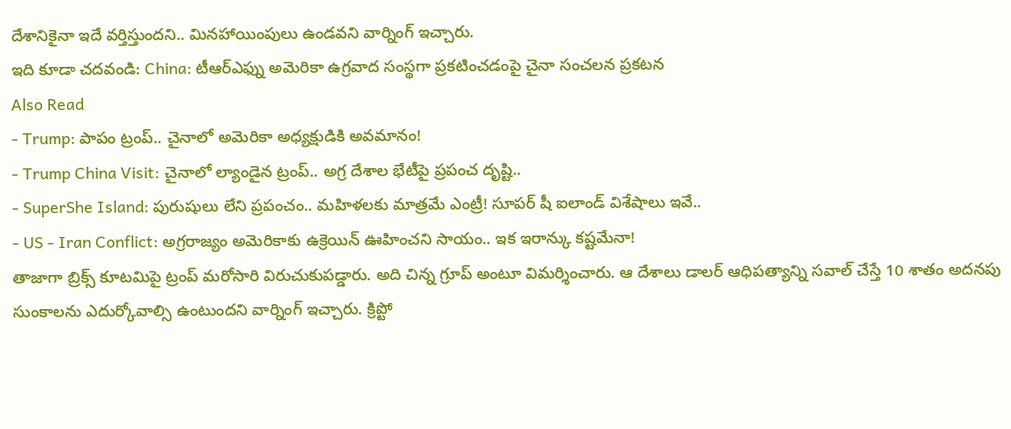దేశానికైనా ఇదే వర్తిస్తుందని.. మినహాయింపులు ఉండవని వార్నింగ్ ఇచ్చారు.
ఇది కూడా చదవండి: China: టీఆర్ఎఫ్ను అమెరికా ఉగ్రవాద సంస్థగా ప్రకటించడంపై చైనా సంచలన ప్రకటన
Also Read
- Trump: పాపం ట్రంప్.. చైనాలో అమెరికా అధ్యక్షుడికి అవమానం!
- Trump China Visit: చైనాలో ల్యాండైన ట్రంప్.. అగ్ర దేశాల భేటీపై ప్రపంచ దృష్టి..
- SuperShe Island: పురుషులు లేని ప్రపంచం.. మహిళలకు మాత్రమే ఎంట్రీ! సూపర్ షీ ఐలాండ్ విశేషాలు ఇవే..
- US - Iran Conflict: అగ్రరాజ్యం అమెరికాకు ఉక్రెయిన్ ఊహించని సాయం.. ఇక ఇరాన్కు కష్టమేనా!
తాజాగా బ్రిక్స్ కూటమిపై ట్రంప్ మరోసారి విరుచుకుపడ్డారు. అది చిన్న గ్రూప్ అంటూ విమర్శించారు. ఆ దేశాలు డాలర్ ఆధిపత్యాన్ని సవాల్ చేస్తే 10 శాతం అదనపు సుంకాలను ఎదుర్కోవాల్సి ఉంటుందని వార్నింగ్ ఇచ్చారు. క్రిప్టో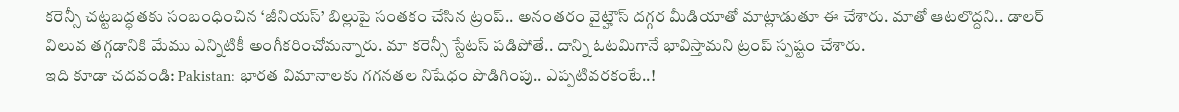కరెన్సీ చట్టబద్ధతకు సంబంధించిన ‘జీనియస్’ బిల్లుపై సంతకం చేసిన ట్రంప్.. అనంతరం వైట్హౌస్ దగ్గర మీడియాతో మాట్లాడుతూ ఈ చేశారు. మాతో ఆటలొద్దని.. డాలర్ విలువ తగ్గడానికి మేము ఎన్నిటికీ అంగీకరించోమన్నారు. మా కరెన్సీ స్టేటస్ పడిపోతే.. దాన్ని ఓటమిగానే భావిస్తామని ట్రంప్ స్పష్టం చేశారు.
ఇది కూడా చదవండి: Pakistan: భారత విమానాలకు గగనతల నిషేధం పొడిగింపు.. ఎప్పటివరకంటే..!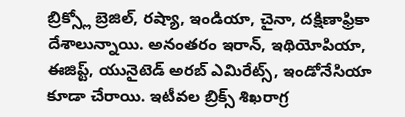బ్రిక్స్లో బ్రెజిల్, రష్యా, ఇండియా, చైనా, దక్షిణాఫ్రికా దేశాలున్నాయి. అనంతరం ఇరాన్, ఇథియోపియా, ఈజిప్ట్, యునైటెడ్ అరబ్ ఎమిరేట్స్, ఇండోనేసియా కూడా చేరాయి. ఇటీవల బ్రిక్స్ శిఖరాగ్ర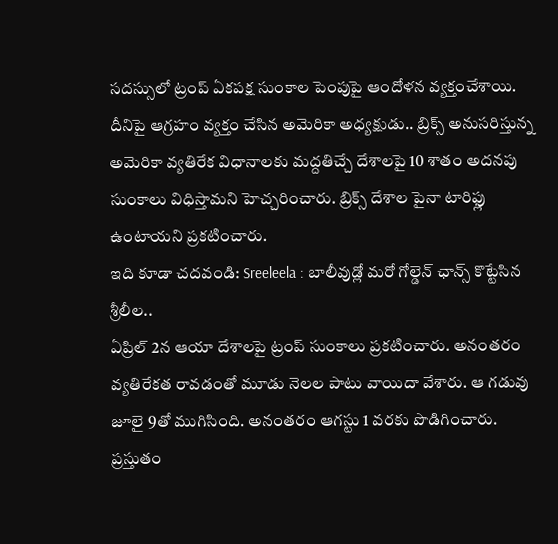సదస్సులో ట్రంప్ ఏకపక్ష సుంకాల పెంపుపై ఆందోళన వ్యక్తంచేశాయి. దీనిపై ఆగ్రహం వ్యక్తం చేసిన అమెరికా అధ్యక్షుడు.. బ్రిక్స్ అనుసరిస్తున్న అమెరికా వ్యతిరేక విధానాలకు మద్దతిచ్చే దేశాలపై 10 శాతం అదనపు సుంకాలు విధిస్తామని హెచ్చరించారు. బ్రిక్స్ దేశాల పైనా టారిఫ్లు ఉంటాయని ప్రకటించారు.
ఇది కూడా చదవండి: Sreeleela : బాలీవుడ్లో మరో గోల్డెన్ ఛాన్స్ కొట్టేసిన శ్రీలీల..
ఏప్రిల్ 2న ఆయా దేశాలపై ట్రంప్ సుంకాలు ప్రకటించారు. అనంతరం వ్యతిరేకత రావడంతో మూడు నెలల పాటు వాయిదా వేశారు. ఆ గడువు జూలై 9తో ముగిసింది. అనంతరం ఆగస్టు 1 వరకు పొడిగించారు. ప్రస్తుతం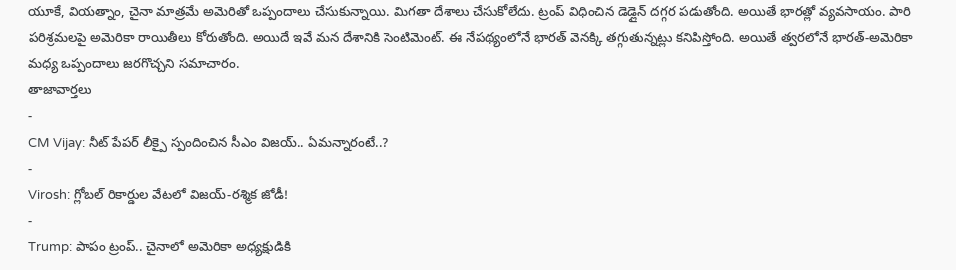యూకే, వియత్నాం, చైనా మాత్రమే అమెరితో ఒప్పందాలు చేసుకున్నాయి. మిగతా దేశాలు చేసుకోలేదు. ట్రంప్ విధించిన డెడ్లైన్ దగ్గర పడుతోంది. అయితే భారత్లో వ్యవసాయం. పారి పరిశ్రమలపై అమెరికా రాయితీలు కోరుతోంది. అయిదే ఇవే మన దేశానికి సెంటిమెంట్. ఈ నేపథ్యంలోనే భారత్ వెనక్కి తగ్గుతున్నట్లు కనిపిస్తోంది. అయితే త్వరలోనే భారత్-అమెరికా మధ్య ఒప్పందాలు జరగొచ్చని సమాచారం.
తాజావార్తలు
-
CM Vijay: నీట్ పేపర్ లీక్పై స్పందించిన సీఎం విజయ్.. ఏమన్నారంటే..?
-
Virosh: గ్లోబల్ రికార్డుల వేటలో విజయ్-రశ్మిక జోడీ!
-
Trump: పాపం ట్రంప్.. చైనాలో అమెరికా అధ్యక్షుడికి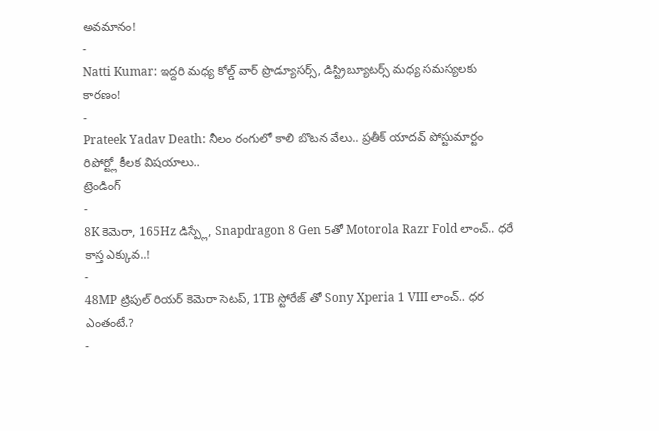అవమానం!
-
Natti Kumar: ఇద్దరి మధ్య కోల్డ్ వార్ ప్రొడ్యూసర్స్, డిస్ట్రిబ్యూటర్స్ మధ్య సమస్యలకు కారణం!
-
Prateek Yadav Death: నీలం రంగులో కాలి బొటన వేలు.. ప్రతీక్ యాదవ్ పోస్టుమార్టం రిపోర్ట్లో కీలక విషయాలు..
ట్రెండింగ్
-
8K కెమెరా, 165Hz డిస్ప్లే, Snapdragon 8 Gen 5తో Motorola Razr Fold లాంచ్.. ధరే కాస్త ఎక్కువ..!
-
48MP ట్రిపుల్ రియర్ కెమెరా సెటప్, 1TB స్టోరేజ్ తో Sony Xperia 1 VIII లాంచ్.. ధర ఎంతంటే.?
-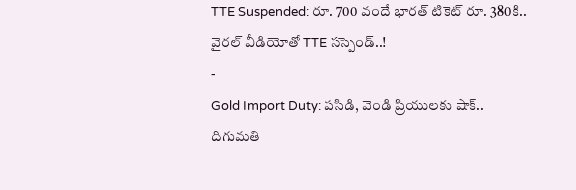TTE Suspended: రూ. 700 వందే భారత్ టికెట్ రూ. 380కి.. వైరల్ వీడియోతో TTE సస్పెండ్..!
-
Gold Import Duty: పసిడి, వెండి ప్రియులకు షాక్.. దిగుమతి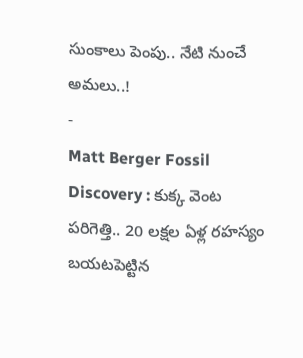సుంకాలు పెంపు.. నేటి నుంచే అమలు..!
-
Matt Berger Fossil Discovery : కుక్క వెంట పరిగెత్తి.. 20 లక్షల ఏళ్ల రహస్యం బయటపెట్టిన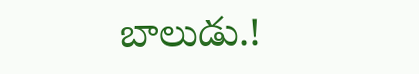బాలుడు.!